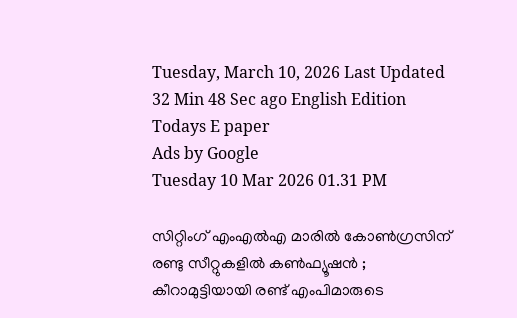Tuesday, March 10, 2026 Last Updated 32 Min 48 Sec ago English Edition
Todays E paper
Ads by Google
Tuesday 10 Mar 2026 01.31 PM

സിറ്റിംഗ് എംഎല്‍എ മാരില്‍ കോണ്‍ഗ്രസിന് രണ്ടു സീറ്റുകളില്‍ കണ്‍ഫ്യൂഷന്‍ ; കീറാമുട്ടിയായി രണ്ട് എംപിമാരുടെ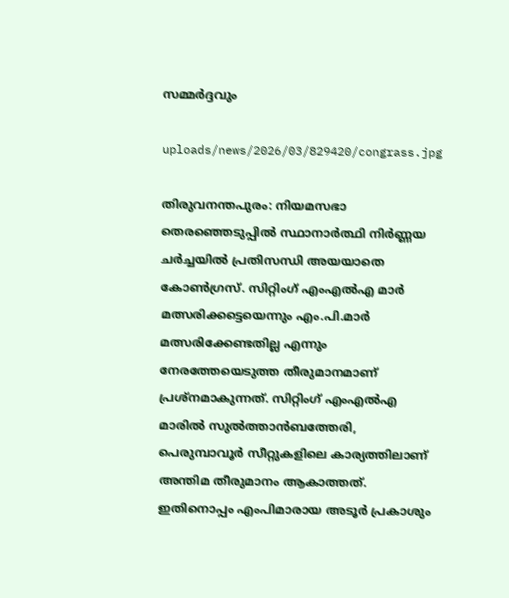സമ്മര്‍ദ്ദവും

uploads/news/2026/03/829420/congrass.jpg

തിരുവനന്തപുരം: നിയമസഭാ തെരഞ്ഞെടുപ്പില്‍ സ്ഥാനാര്‍ത്ഥി നിര്‍ണ്ണയ ചര്‍ച്ചയില്‍ പ്രതിസന്ധി അയയാതെ കോണ്‍ഗ്രസ്. സിറ്റിംഗ് എംഎല്‍എ മാര്‍ മത്സരിക്കട്ടെയെന്നും എം.പി.മാര്‍ മത്സരിക്കേണ്ടതില്ല എന്നും നേരത്തേയെടുത്ത തീരുമാനമാണ് പ്രശ്‌നമാകുന്നത്. സിറ്റിംഗ് എംഎല്‍എ മാരില്‍ സുല്‍ത്താന്‍ബത്തേരി, പെരുമ്പാവൂര്‍ സീറ്റുകളിലെ കാര്യത്തിലാണ് അന്തിമ തീരുമാനം ആകാത്തത്. ഇതിനൊപ്പം എംപിമാരായ അടൂര്‍ പ്രകാശും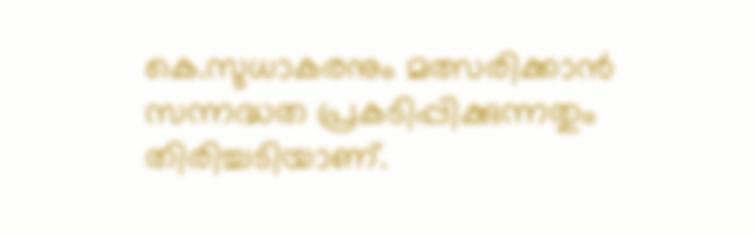കെ.സുധാകരനും മത്സരിക്കാന്‍ സന്നദ്ധത പ്രകടിപ്പിക്കുന്നതും തിരിച്ചടിയാണ്.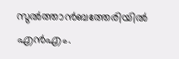സുല്‍ത്താന്‍ബത്തേരിയില്‍ എന്‍എം.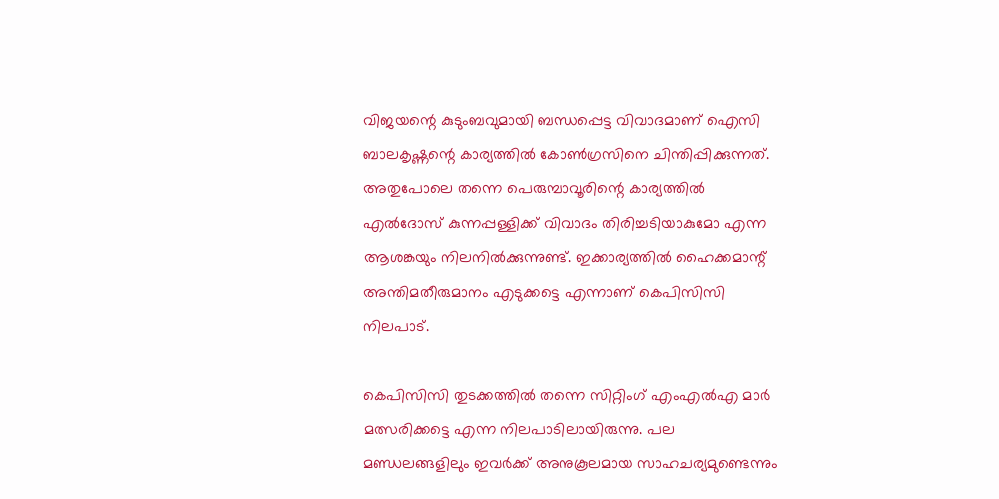വിജയന്റെ കുടുംബവുമായി ബന്ധപ്പെട്ട വിവാദമാണ് ഐസി ബാലകൃഷ്ണന്റെ കാര്യത്തില്‍ കോണ്‍ഗ്രസിനെ ചിന്തിപ്പിക്കുന്നത്. അതുപോലെ തന്നെ പെരുമ്പാവൂരിന്റെ കാര്യത്തില്‍ എല്‍ദോസ് കുന്നപ്പള്ളിക്ക് വിവാദം തിരിച്ചടിയാകുമോ എന്ന ആശങ്കയും നിലനില്‍ക്കുന്നുണ്ട്. ഇക്കാര്യത്തില്‍ ഹൈക്കമാന്റ് അന്തിമതീരുമാനം എടുക്കട്ടെ എന്നാണ് കെപിസിസി നിലപാട്.

കെപിസിസി തുടക്കത്തില്‍ തന്നെ സിറ്റിംഗ് എംഎല്‍എ മാര്‍ മത്സരിക്കട്ടെ എന്ന നിലപാടിലായിരുന്നു. പല മണ്ഡലങ്ങളിലും ഇവര്‍ക്ക് അനുകൂലമായ സാഹചര്യമുണ്ടെന്നും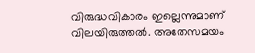വിരുദ്ധവികാരം ഇല്ലെന്നുമാണ് വിലയിരുത്തല്‍. അതേസമയം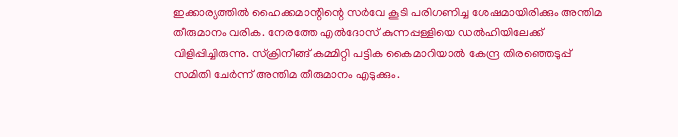ഇക്കാര്യത്തില്‍ ഹൈക്കമാന്റിന്റെ സര്‍വേ കൂടി പരിഗണിച്ച ശേഷമായിരിക്കും അന്തിമ തീരുമാനം വരിക. നേരത്തേ എല്‍ദോസ് കുന്നപ്പള്ളിയെ ഡല്‍ഹിയിലേക്ക് വിളിപ്പിച്ചിരുന്നു. സ്‌ക്രിനീങ്ങ് കമ്മിറ്റി പട്ടിക കൈമാറിയാല്‍ കേന്ദ്ര തിരഞ്ഞെടുപ്പ് സമിതി ചേര്‍ന്ന് അന്തിമ തീരുമാനം എടുക്കും.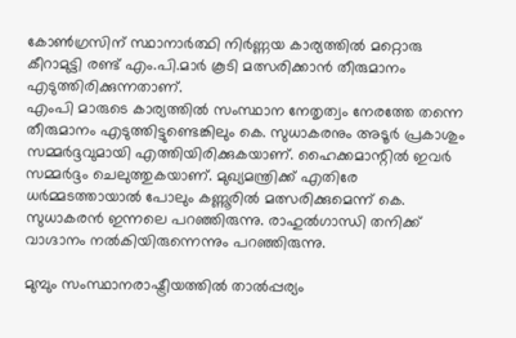കോണ്‍ഗ്രസിന് സ്ഥാനാര്‍ത്ഥി നിര്‍ണ്ണയ കാര്യത്തില്‍ മറ്റൊരു കീറാമുട്ടി രണ്ട് എം.പി.മാര്‍ കൂടി മത്സരിക്കാന്‍ തീരുമാനം എടുത്തിരിക്കുന്നതാണ്.
എംപി മാരുടെ കാര്യത്തില്‍ സംസ്ഥാന നേതൃത്വം നേരത്തേ തന്നെ തീരുമാനം എടുത്തിട്ടുണ്ടെങ്കിലും കെ. സുധാകരനും അടൂര്‍ പ്രകാശും സമ്മര്‍ദ്ദവുമായി എത്തിയിരിക്കുകയാണ്. ഹൈക്കമാന്റില്‍ ഇവര്‍ സമ്മര്‍ദ്ദം ചെലുത്തുകയാണ്. മുഖ്യമന്ത്രിക്ക് എതിരേ ധര്‍മ്മടത്തായാല്‍ പോലും കണ്ണൂരില്‍ മത്സരിക്കുമെന്ന് കെ. സുധാകരന്‍ ഇന്നലെ പറഞ്ഞിരുന്നു. രാഹുല്‍ഗാന്ധി തനിക്ക് വാഗ്ദാനം നല്‍കിയിരുന്നെന്നും പറഞ്ഞിരുന്നു.

മുമ്പും സംസ്ഥാനരാഷ്ട്രീയത്തില്‍ താല്‍പ്പര്യം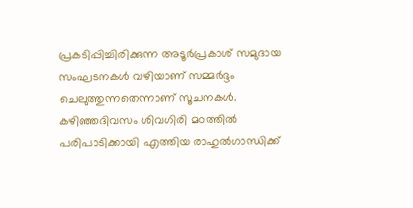പ്രകടിപ്പിച്ചിരിക്കുന്ന അടൂര്‍പ്രകാശ് സമുദായ സംഘടനകള്‍ വഴിയാണ് സമ്മര്‍ദ്ദം ചെലുത്തുന്നതെന്നാണ് സൂചനകള്‍. കഴിഞ്ഞദിവസം ശിവഗിരി മഠത്തില്‍ പരിപാടിക്കായി എത്തിയ രാഹുല്‍ഗാന്ധിക്ക്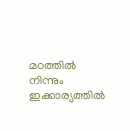മഠത്തില്‍ നിന്നും ഇക്കാര്യത്തില്‍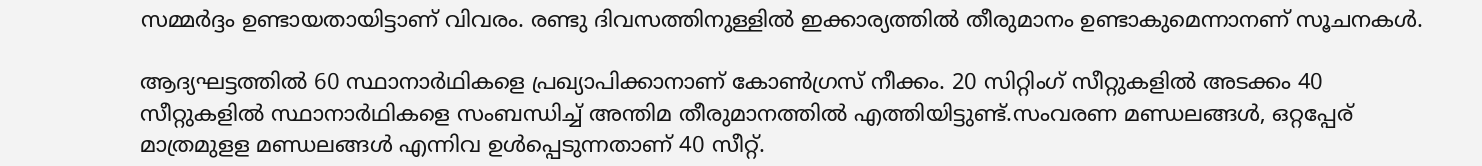സമ്മര്‍ദ്ദം ഉണ്ടായതായിട്ടാണ് വിവരം. രണ്ടു ദിവസത്തിനുള്ളില്‍ ഇക്കാര്യത്തില്‍ തീരുമാനം ഉണ്ടാകുമെന്നാനണ് സൂചനകള്‍.

ആദ്യഘട്ടത്തില്‍ 60 സ്ഥാനാര്‍ഥികളെ പ്രഖ്യാപിക്കാനാണ് കോണ്‍ഗ്രസ് നീക്കം. 20 സിറ്റിംഗ് സീറ്റുകളില്‍ അടക്കം 40 സീറ്റുകളില്‍ സ്ഥാനാര്‍ഥികളെ സംബന്ധിച്ച് അന്തിമ തീരുമാനത്തില്‍ എത്തിയിട്ടുണ്ട്.സംവരണ മണ്ഡലങ്ങള്‍, ഒറ്റപ്പേര് മാത്രമുളള മണ്ഡലങ്ങള്‍ എന്നിവ ഉള്‍പ്പെടുന്നതാണ് 40 സീറ്റ്.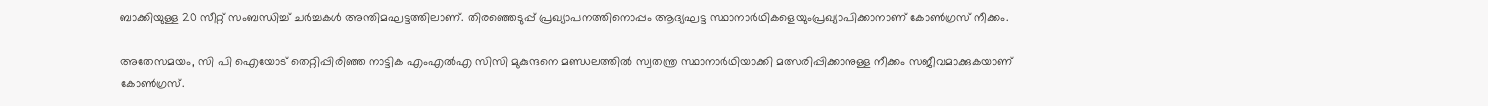ബാക്കിയുള്ള 20 സീറ്റ് സംബന്ധിച്ച് ചര്‍ച്ചകള്‍ അന്തിമഘട്ടത്തിലാണ്. തിരഞ്ഞെടുപ്പ് പ്രഖ്യാപനത്തിനൊപ്പം ആദ്യഘട്ട സ്ഥാനാര്‍ഥികളെയുംപ്രഖ്യാപിക്കാനാണ് കോണ്‍ഗ്രസ് നീക്കം.

അതേസമയം, സി പി ഐയോട് തെറ്റിപ്പിരിഞ്ഞ നാട്ടിക എംഎല്‍എ സിസി മുകുന്ദനെ മണ്ഡലത്തില്‍ സ്വതന്ത്ര സ്ഥാനാര്‍ഥിയാക്കി മത്സരിപ്പിക്കാനുള്ള നീക്കം സജീവമാക്കുകയാണ് കോണ്‍ഗ്രസ്.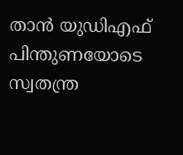താന്‍ യുഡിഎഫ് പിന്തുണയോടെ സ്വതന്ത്ര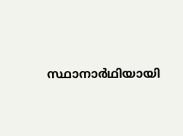സ്ഥാനാര്‍ഥിയായി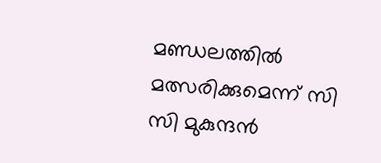മണ്ഡലത്തില്‍ മത്സരിക്കുമെന്ന് സി സി മുകുന്ദന്‍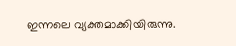ഇന്നലെ വ്യക്തമാക്കിയിരുന്നു.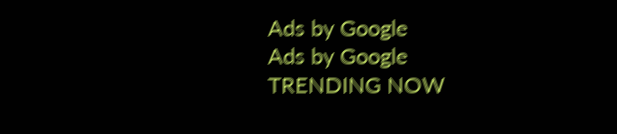Ads by Google
Ads by Google
TRENDING NOW